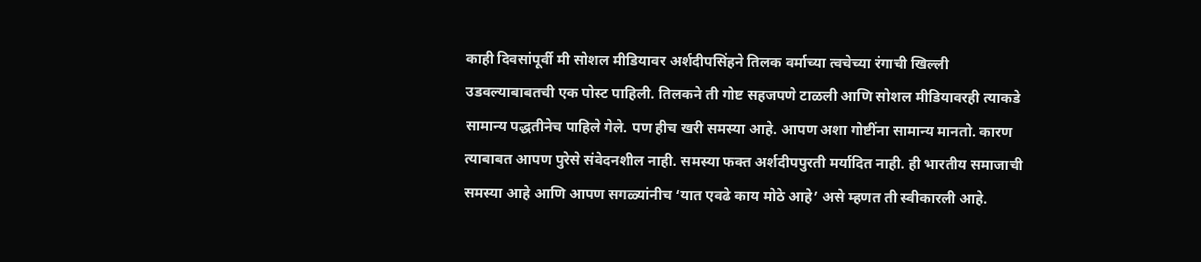काही दिवसांपूर्वी मी सोशल मीडियावर अर्शदीपसिंहने तिलक वर्माच्या त्वचेच्या रंगाची खिल्ली उडवल्याबाबतची एक पोस्ट पाहिली. तिलकने ती गोष्ट सहजपणे टाळली आणि सोशल मीडियावरही त्याकडे सामान्य पद्धतीनेच पाहिले गेले. पण हीच खरी समस्या आहे. आपण अशा गोष्टींना सामान्य मानतो. कारण त्याबाबत आपण पुरेसे संवेदनशील नाही. समस्या फक्त अर्शदीपपुरती मर्यादित नाही. ही भारतीय समाजाची समस्या आहे आणि आपण सगळ्यांनीच ‘यात एवढे काय मोठे आहे’ असे म्हणत ती स्वीकारली आहे.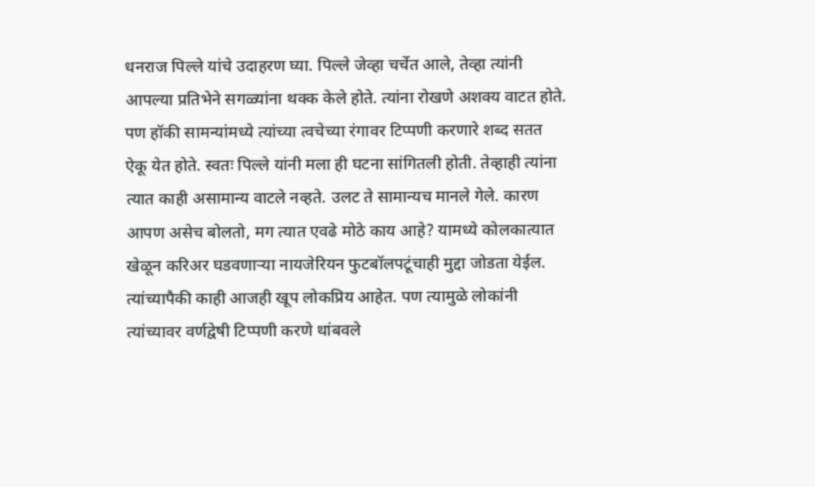धनराज पिल्ले यांचे उदाहरण घ्या. पिल्ले जेव्हा चर्चेत आले, तेव्हा त्यांनी आपल्या प्रतिभेने सगळ्यांना थक्क केले होते. त्यांना रोखणे अशक्य वाटत होते. पण हॉकी सामन्यांमध्ये त्यांच्या त्वचेच्या रंगावर टिप्पणी करणारे शब्द सतत ऐकू येत होते. स्वतः पिल्ले यांनी मला ही घटना सांगितली होती. तेव्हाही त्यांना त्यात काही असामान्य वाटले नव्हते. उलट ते सामान्यच मानले गेले. कारण आपण असेच बोलतो, मग त्यात एवढे मोठे काय आहे? यामध्ये कोलकात्यात खेळून करिअर घडवणाऱ्या नायजेरियन फुटबॉलपटूंचाही मुद्दा जोडता येईल. त्यांच्यापैकी काही आजही खूप लोकप्रिय आहेत. पण त्यामुळे लोकांनी त्यांच्यावर वर्णद्वेषी टिप्पणी करणे थांबवले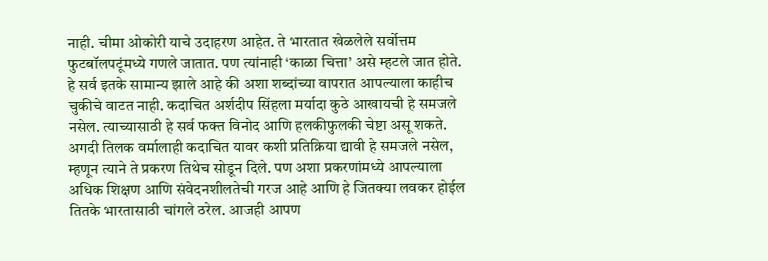नाही. चीमा ओकोरी याचे उदाहरण आहेत. ते भारतात खेळलेले सर्वोत्तम फुटबॉलपटूंमध्ये गणले जातात. पण त्यांनाही ‘काळा चित्ता’ असे म्हटले जात होते. हे सर्व इतके सामान्य झाले आहे की अशा शब्दांच्या वापरात आपल्याला काहीच चुकीचे वाटत नाही. कदाचित अर्शदीप सिंहला मर्यादा कुठे आखायची हे समजले नसेल. त्याच्यासाठी हे सर्व फक्त विनोद आणि हलकीफुलकी चेष्टा असू शकते. अगदी तिलक वर्मालाही कदाचित यावर कशी प्रतिक्रिया द्यावी हे समजले नसेल, म्हणून त्याने ते प्रकरण तिथेच सोडून दिले. पण अशा प्रकरणांमध्ये आपल्याला अधिक शिक्षण आणि संवेदनशीलतेची गरज आहे आणि हे जितक्या लवकर होईल तितके भारतासाठी चांगले ठरेल. आजही आपण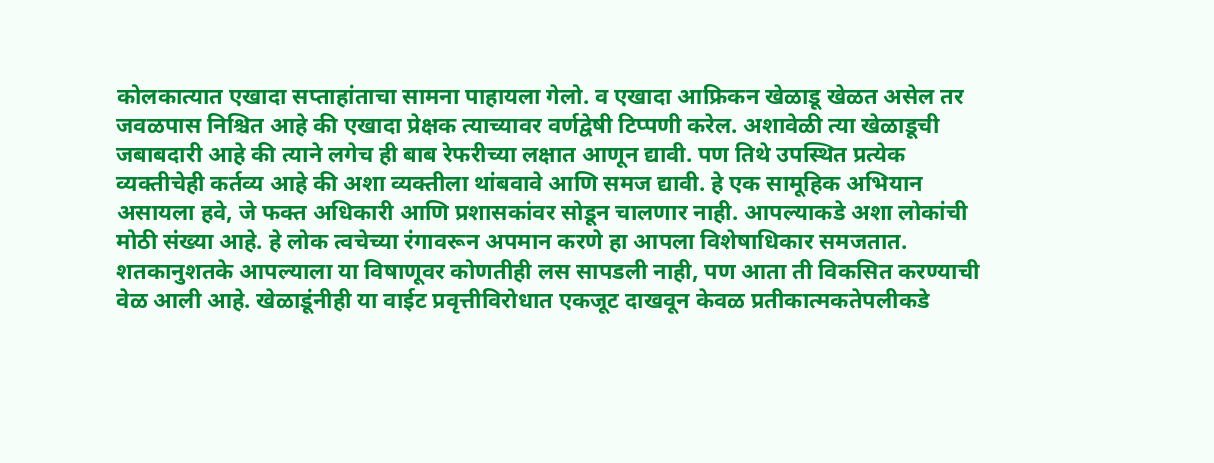कोलकात्यात एखादा सप्ताहांताचा सामना पाहायला गेलो. व एखादा आफ्रिकन खेळाडू खेळत असेल तर जवळपास निश्चित आहे की एखादा प्रेक्षक त्याच्यावर वर्णद्वेषी टिप्पणी करेल. अशावेळी त्या खेळाडूची जबाबदारी आहे की त्याने लगेच ही बाब रेफरीच्या लक्षात आणून द्यावी. पण तिथे उपस्थित प्रत्येक व्यक्तीचेही कर्तव्य आहे की अशा व्यक्तीला थांबवावे आणि समज द्यावी. हे एक सामूहिक अभियान असायला हवे, जे फक्त अधिकारी आणि प्रशासकांवर सोडून चालणार नाही. आपल्याकडे अशा लोकांची मोठी संख्या आहे. हे लोक त्वचेच्या रंगावरून अपमान करणे हा आपला विशेषाधिकार समजतात. शतकानुशतके आपल्याला या विषाणूवर कोणतीही लस सापडली नाही, पण आता ती विकसित करण्याची वेळ आली आहे. खेळाडूंनीही या वाईट प्रवृत्तीविरोधात एकजूट दाखवून केवळ प्रतीकात्मकतेपलीकडे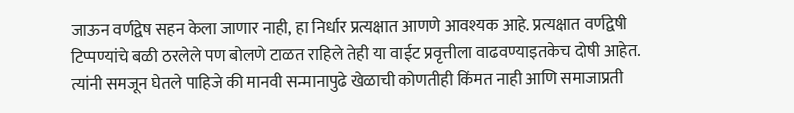जाऊन वर्णद्वेष सहन केला जाणार नाही, हा निर्धार प्रत्यक्षात आणणे आवश्यक आहे. प्रत्यक्षात वर्णद्वेषी टिप्पण्यांचे बळी ठरलेले पण बोलणे टाळत राहिले तेही या वाईट प्रवृत्तीला वाढवण्याइतकेच दोषी आहेत. त्यांनी समजून घेतले पाहिजे की मानवी सन्मानापुढे खेळाची कोणतीही किंमत नाही आणि समाजाप्रती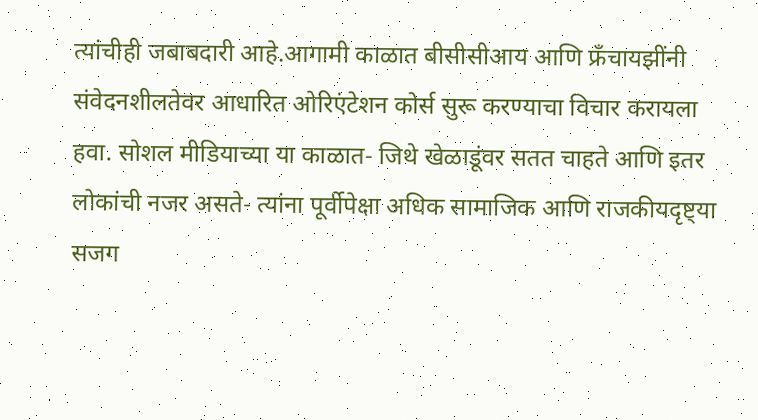त्यांचीही जबाबदारी आहे.आगामी काळात बीसीसीआय आणि फ्रँचायझींनी संवेदनशीलतेवर आधारित ओरिएंटेशन कोर्स सुरू करण्याचा विचार करायला हवा. सोशल मीडियाच्या या काळात- जिथे खेळाडूंवर सतत चाहते आणि इतर लोकांची नजर असते- त्यांना पूर्वीपेक्षा अधिक सामाजिक आणि राजकीयदृष्ट्या सजग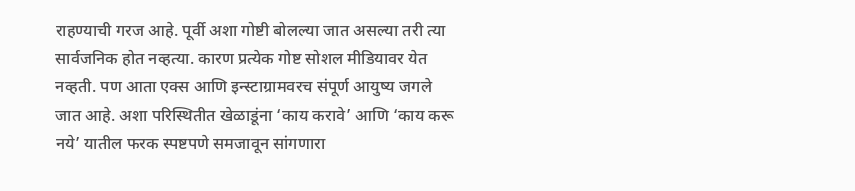राहण्याची गरज आहे. पूर्वी अशा गोष्टी बोलल्या जात असल्या तरी त्या सार्वजनिक होत नव्हत्या. कारण प्रत्येक गोष्ट सोशल मीडियावर येत नव्हती. पण आता एक्स आणि इन्स्टाग्रामवरच संपूर्ण आयुष्य जगले जात आहे. अशा परिस्थितीत खेळाडूंना ‘काय करावे’ आणि ‘काय करू नये’ यातील फरक स्पष्टपणे समजावून सांगणारा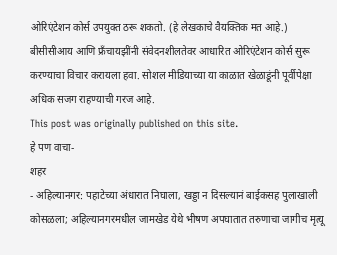ओरिएंटेशन कोर्स उपयुक्त ठरू शकतो. (हे लेखकाचे वैयक्तिक मत आहे.) बीसीसीआय आणि फ्रँचायझींनी संवेदनशीलतेवर आधारित ओरिएंटेशन कोर्स सुरू करण्याचा विचार करायला हवा. सोशल मीडियाच्या या काळात खेळाडूंनी पूर्वीपेक्षा अधिक सजग राहण्याची गरज आहे.
This post was originally published on this site.
हे पण वाचा-
शहर
- अहिल्यानगर: पहाटेच्या अंधारात निघाला, खड्डा न दिसल्यानं बाईकसह पुलाखाली कोसळला; अहिल्यानगरमधील जामखेड येथे भीषण अपघातात तरुणाचा जागीच मृत्यू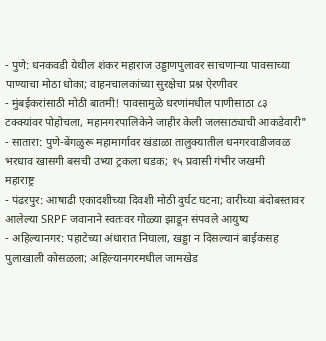- पुणे: धनकवडी येथील शंकर महाराज उड्डाणपुलावर साचणाऱ्या पावसाच्या पाण्याचा मोठा धोका; वाहनचालकांच्या सुरक्षेचा प्रश्न ऐरणीवर
- मुंबईकरांसाठी मोठी बातमी! पावसामुळे धरणांमधील पाणीसाठा ८३ टक्क्यांवर पोहोचला, महानगरपालिकेने जाहीर केली जलसाठ्याची आकडेवारी"
- सातारा: पुणे-बेंगळुरू महामार्गावर खंडाळा तालुक्यातील धनगरवाडीजवळ भरधाव खासगी बसची उभ्या ट्रकला धडक; १५ प्रवासी गंभीर जखमी
महाराष्ट्र
- पंढरपुर: आषाढी एकादशीच्या दिवशी मोठी दुर्घट घटना; वारीच्या बंदोबस्तावर आलेल्या SRPF जवानाने स्वतःवर गोळ्या झाडून संपवले आयुष्य
- अहिल्यानगर: पहाटेच्या अंधारात निघाला, खड्डा न दिसल्यानं बाईकसह पुलाखाली कोसळला; अहिल्यानगरमधील जामखेड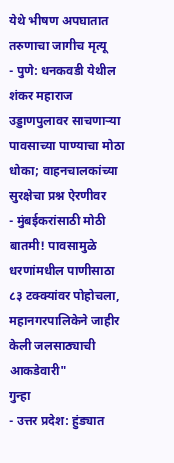येथे भीषण अपघातात तरुणाचा जागीच मृत्यू
- पुणे: धनकवडी येथील शंकर महाराज उड्डाणपुलावर साचणाऱ्या पावसाच्या पाण्याचा मोठा धोका; वाहनचालकांच्या सुरक्षेचा प्रश्न ऐरणीवर
- मुंबईकरांसाठी मोठी बातमी! पावसामुळे धरणांमधील पाणीसाठा ८३ टक्क्यांवर पोहोचला, महानगरपालिकेने जाहीर केली जलसाठ्याची आकडेवारी"
गुन्हा
- उत्तर प्रदेश: हुंड्यात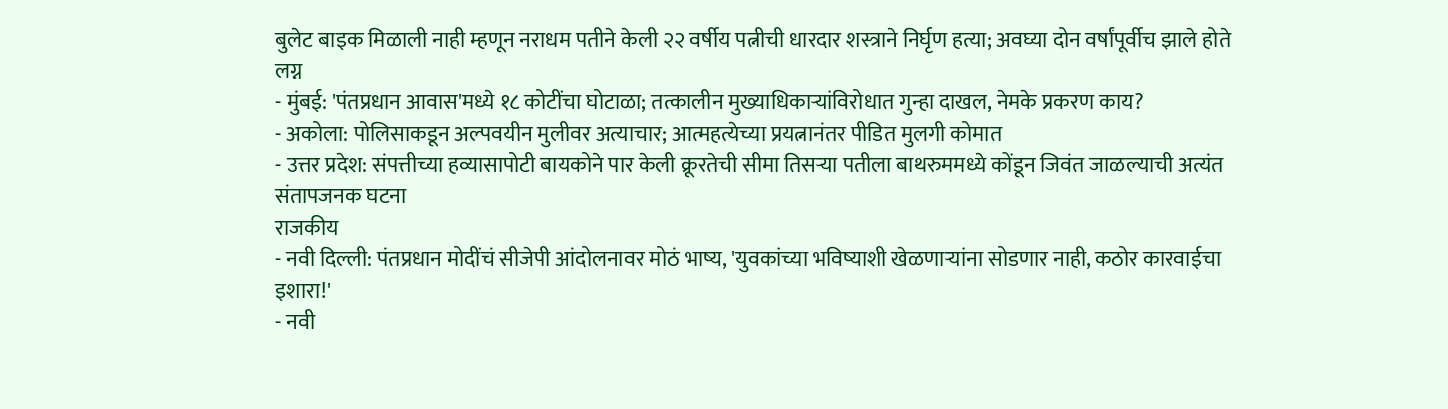बुलेट बाइक मिळाली नाही म्हणून नराधम पतीने केली २२ वर्षीय पत्नीची धारदार शस्त्राने निर्घृण हत्या; अवघ्या दोन वर्षांपूर्वीच झाले होते लग्न
- मुंबई: 'पंतप्रधान आवास'मध्ये १८ कोटींचा घोटाळा; तत्कालीन मुख्याधिकाऱ्यांविरोधात गुन्हा दाखल, नेमके प्रकरण काय?
- अकोला: पोलिसाकडून अल्पवयीन मुलीवर अत्याचार; आत्महत्येच्या प्रयत्नानंतर पीडित मुलगी कोमात
- उत्तर प्रदेश: संपत्तीच्या हव्यासापोटी बायकोने पार केली क्रूरतेची सीमा तिसऱ्या पतीला बाथरुममध्ये कोंडून जिवंत जाळल्याची अत्यंत संतापजनक घटना
राजकीय
- नवी दिल्ली: पंतप्रधान मोदींचं सीजेपी आंदोलनावर मोठं भाष्य, 'युवकांच्या भविष्याशी खेळणाऱ्यांना सोडणार नाही, कठोर कारवाईचा इशारा!'
- नवी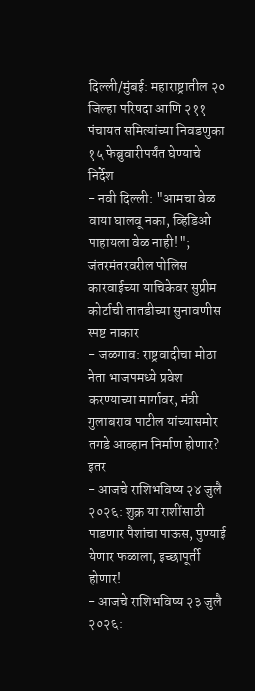दिल्ली/मुंबई: महाराष्ट्रातील २० जिल्हा परिषदा आणि २११ पंचायत समित्यांच्या निवडणुका १५ फेब्रुवारीपर्यंत घेण्याचे निर्देश
- नवी दिल्ली: "आमचा वेळ वाया घालवू नका, व्हिडिओ पाहायला वेळ नाही!"; जंतरमंतरवरील पोलिस कारवाईच्या याचिकेवर सुप्रीम कोर्टाची तातडीच्या सुनावणीस स्पष्ट नाकार
- जळगाव: राष्ट्रवादीचा मोठा नेता भाजपमध्ये प्रवेश करण्याच्या मार्गावर, मंत्री गुलाबराव पाटील यांच्यासमोर तगडे आव्हान निर्माण होणार?
इतर
- आजचे राशिभविष्य २४ जुलै २०२६: शुक्र या राशींसाठी पाडणार पैशांचा पाऊस, पुण्याई येणार फळाला, इच्छापूर्ती होणार!
- आजचे राशिभविष्य २३ जुलै २०२६: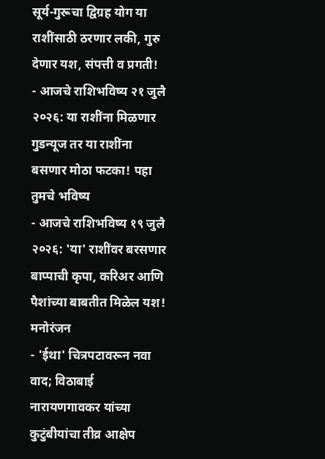सूर्य-गुरूचा द्विग्रह योग या राशींसाठी ठरणार लकी, गुरु देणार यश, संपत्ती व प्रगती!
- आजचे राशिभविष्य २१ जुलै २०२६: या राशींना मिळणार गुडन्यूज तर या राशींना बसणार मोठा फटका! पहा तुमचे भविष्य
- आजचे राशिभविष्य १९ जुलै २०२६: 'या' राशींवर बरसणार बाप्पाची कृपा, करिअर आणि पैशांच्या बाबतीत मिळेल यश!
मनोरंजन
- 'ईथा' चित्रपटावरून नवा वाद; विठाबाई नारायणगावकर यांच्या कुटुंबीयांचा तीव्र आक्षेप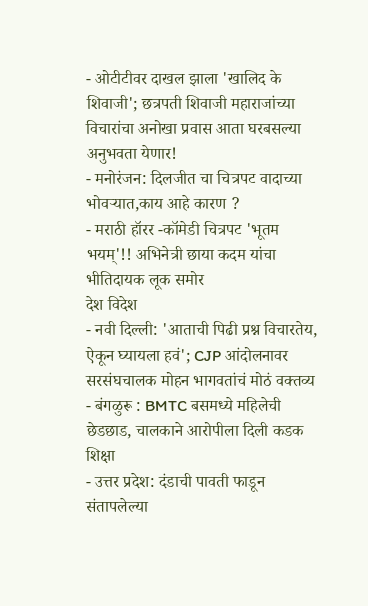- ओटीटीवर दाखल झाला 'खालिद के शिवाजी'; छत्रपती शिवाजी महाराजांच्या विचारांचा अनोखा प्रवास आता घरबसल्या अनुभवता येणार!
- मनोरंजन: दिलजीत चा चित्रपट वादाच्या भोवऱ्यात,काय आहे कारण ?
- मराठी हॉरर -कॉमेडी चित्रपट 'भूतम भयम्'!! अभिनेत्री छाया कदम यांचा भीतिदायक लूक समोर
देश विदेश
- नवी दिल्ली: 'आताची पिढी प्रश्न विचारतेय, ऐकून घ्यायला हवं'; CJP आंदोलनावर सरसंघचालक मोहन भागवतांचं मोठं वक्तव्य
- बंगळुरू : BMTC बसमध्ये महिलेची छेडछाड, चालकाने आरोपीला दिली कडक शिक्षा
- उत्तर प्रदेश: दंडाची पावती फाडून संतापलेल्या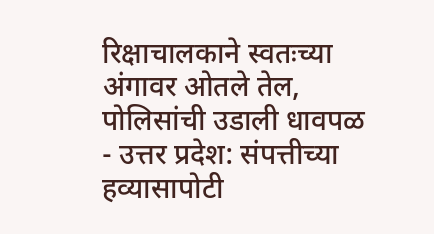रिक्षाचालकाने स्वतःच्या अंगावर ओतले तेल, पोलिसांची उडाली धावपळ
- उत्तर प्रदेश: संपत्तीच्या हव्यासापोटी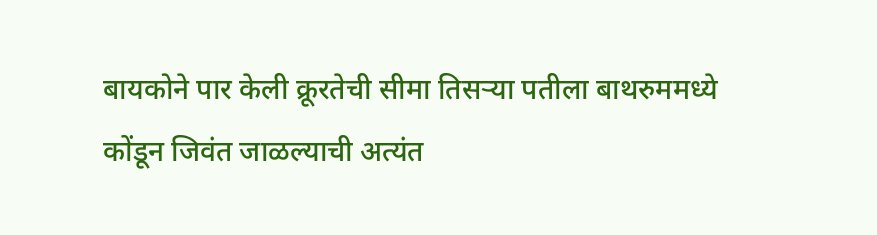बायकोने पार केली क्रूरतेची सीमा तिसऱ्या पतीला बाथरुममध्ये कोंडून जिवंत जाळल्याची अत्यंत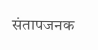संतापजनक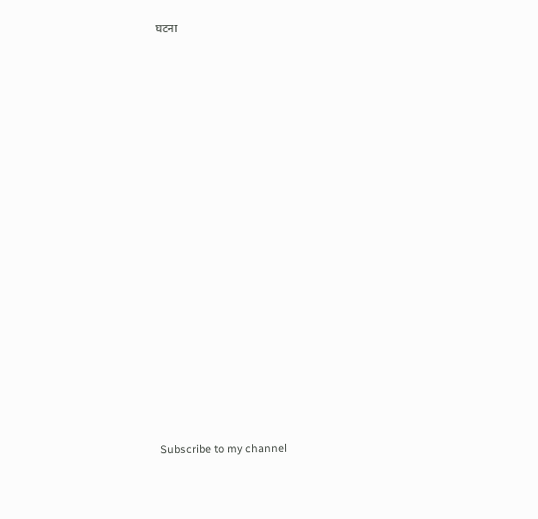घटना

























Subscribe to my channel